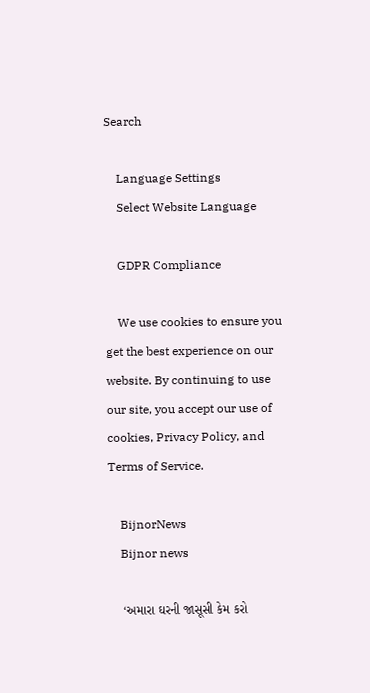Search

    Language Settings
    Select Website Language

    GDPR Compliance

    We use cookies to ensure you get the best experience on our website. By continuing to use our site, you accept our use of cookies, Privacy Policy, and Terms of Service.

    BijnorNews
    Bijnor news

    ‘અમારા ઘરની જાસૂસી કેમ કરો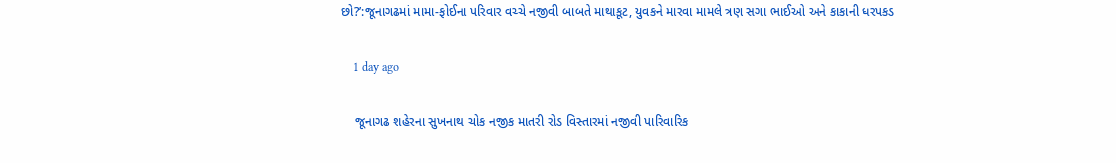છો?’:જૂનાગઢમાં મામા-ફોઈના પરિવાર વચ્ચે નજીવી બાબતે માથાકૂટ, યુવકને મારવા મામલે ત્રણ સગા ભાઈઓ અને કાકાની ધરપકડ

    1 day ago

    જૂનાગઢ શહેરના સુખનાથ ચોક નજીક માતરી રોડ વિસ્તારમાં નજીવી પારિવારિક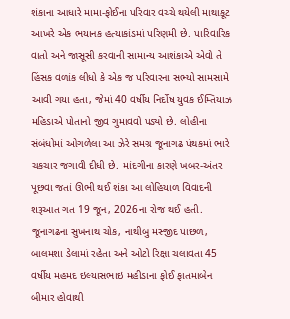શંકાના આધારે મામા-ફોઈના પરિવાર વચ્ચે થયેલી માથાકૂટ આખરે એક ભયાનક હત્યાકાંડમાં પરિણમી છે. પારિવારિક વાતો અને જાસૂસી કરવાની સામાન્ય આશંકાએ એવો તે હિંસક વળાંક લીધો કે એક જ પરિવારના સભ્યો સામસામે આવી ગયા હતા, જેમાં 40 વર્ષીય નિર્દોષ યુવક ઈમ્તિયાઝ મહિડાએ પોતાનો જીવ ગુમાવવો પડ્યો છે. લોહીના સંબંધોમાં ઓગળેલા આ ઝેરે સમગ્ર જૂનાગઢ પંથકમાં ભારે ચકચાર જગાવી દીધી છે. માંદગીના કારણે ખબર-અંતર પૂછવા જતાં ઊભી થઈ શંકા આ લોહિયાળ વિવાદની શરૂઆત ગત 19 જૂન, 2026ના રોજ થઈ હતી. જૂનાગઢના સુખનાથ ચોક, નાથીબુ મસ્જીદ પાછળ, બાલમશા ડેલામાં રહેતા અને ઓટો રિક્ષા ચલાવતા 45 વર્ષીય મહમદ ઇલ્યાસભાઇ મહીડાના ફોઈ ફાતમાબેન બીમાર હોવાથી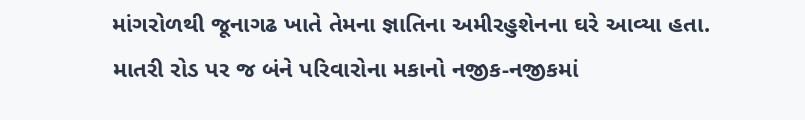માંગરોળથી જૂનાગઢ ખાતે તેમના જ્ઞાતિના અમીરહુશેનના ઘરે આવ્યા હતા. માતરી રોડ પર જ બંને પરિવારોના મકાનો નજીક-નજીકમાં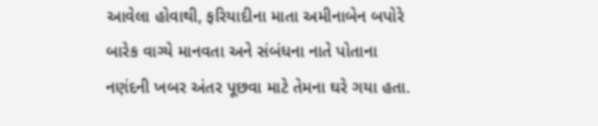આવેલા હોવાથી, ફરિયાદીના માતા અમીનાબેન બપોરે બારેક વાગ્યે માનવતા અને સંબંધના નાતે પોતાના નણંદની ખબર અંતર પૂછવા માટે તેમના ઘરે ગયા હતા.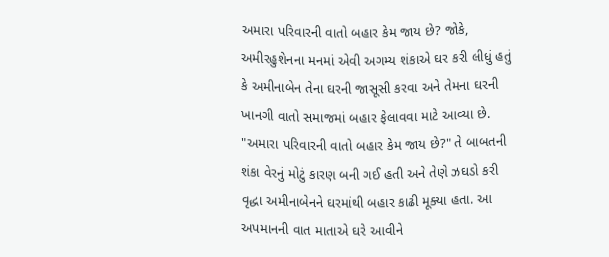અમારા પરિવારની વાતો બહાર કેમ જાય છે? જોકે, અમીરહુશેનના મનમાં એવી અગમ્ય શંકાએ ઘર કરી લીધું હતું કે અમીનાબેન તેના ઘરની જાસૂસી કરવા અને તેમના ઘરની ખાનગી વાતો સમાજમાં બહાર ફેલાવવા માટે આવ્યા છે. "અમારા પરિવારની વાતો બહાર કેમ જાય છે?" તે બાબતની શંકા વેરનું મોટું કારણ બની ગઈ હતી અને તેણે ઝઘડો કરી વૃદ્ધા અમીનાબેનને ઘરમાંથી બહાર કાઢી મૂક્યા હતા. આ અપમાનની વાત માતાએ ઘરે આવીને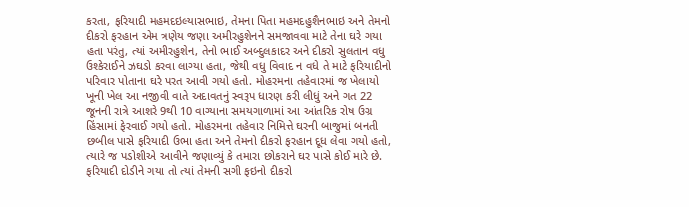કરતા, ફરિયાદી મહમદઇલ્યાસભાઇ, તેમના પિતા મહમદહુશૈનભાઇ અને તેમનો દીકરો ફરહાન એમ ત્રણેય જણા અમીરહુશેનને સમજાવવા માટે તેના ઘરે ગયા હતા પરંતુ, ત્યાં અમીરહુશેન, તેનો ભાઈ અબ્દુલકાદર અને દીકરો સુલતાન વધુ ઉશ્કેરાઈને ઝઘડો કરવા લાગ્યા હતા, જેથી વધુ વિવાદ ન વધે તે માટે ફરિયાદીનો પરિવાર પોતાના ઘરે પરત આવી ગયો હતો. મોહરમના તહેવારમાં જ ખેલાયો ખૂની ખેલ આ નજીવી વાતે અદાવતનું સ્વરૂપ ધારણ કરી લીધું અને ગત 22 જૂનની રાત્રે આશરે 9થી 10 વાગ્યાના સમયગાળામાં આ આંતરિક રોષ ઉગ્ર હિંસામાં ફેરવાઈ ગયો હતો. મોહરમના તહેવાર નિમિત્તે ઘરની બાજુમાં બનતી છબીલ પાસે ફરિયાદી ઉભા હતા અને તેમનો દીકરો ફરહાન દૂધ લેવા ગયો હતો, ત્યારે જ પડોશીએ આવીને જણાવ્યું કે તમારા છોકરાને ઘર પાસે કોઈ મારે છે. ફરિયાદી દોડીને ગયા તો ત્યાં તેમની સગી ફઇનો દીકરો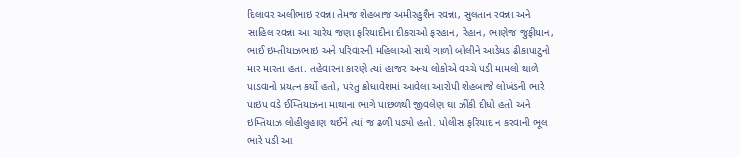દિલાવર અલીભાઇ રવન્ના તેમજ શેહબાજ અમીરહુશૈન રવન્ના, સુલતાન રવન્ના અને સાહિલ રવન્ના આ ચારેય જણા ફરિયાદીના દીકરાઓ ફરહાન, રેહાન, ભાણેજ જુફીયાન, ભાઈ ઇમ્તીયાઝભાઇ અને પરિવારની મહિલાઓ સાથે ગાળો બોલીને આડેધડ ઢીકાપાટુનો માર મારતા હતા. તહેવારના કારણે ત્યાં હાજર અન્ય લોકોએ વચ્ચે પડી મામલો થાળે પાડવાનો પ્રયત્ન કર્યો હતો, પરંતુ ક્રોધાવેશમાં આવેલા આરોપી શેહબાજે લોખંડની ભારે પાઇપ વડે ઈમ્તિયાઝના માથાના ભાગે પાછળથી જીવલેણ ઘા ઝીંકી દીધો હતો અને ઇમ્તિયાઝ લોહીલુહાણ થઈને ત્યાં જ ઢળી પડ્યો હતો. પોલીસ ફરિયાદ ન કરવાની ભૂલ ભારે પડી આ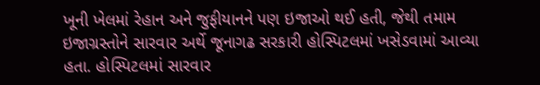ખૂની ખેલમાં રેહાન અને જુફીયાનને પણ ઇજાઓ થઈ હતી, જેથી તમામ ઇજાગ્રસ્તોને સારવાર અર્થે જૂનાગઢ સરકારી હોસ્પિટલમાં ખસેડવામાં આવ્યા હતા. હોસ્પિટલમાં સારવાર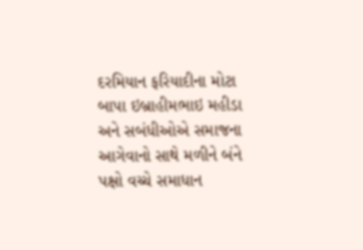દરમિયાન ફરિયાદીના મોટા બાપા ઇબ્રાહીમભાઇ મહીડા અને સબંધીઓએ સમાજના આગેવાનો સાથે મળીને બંને પક્ષો વચ્ચે સમાધાન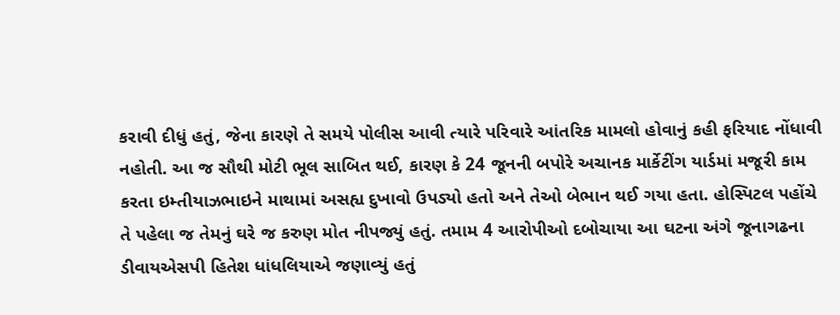કરાવી દીધું હતું, જેના કારણે તે સમયે પોલીસ આવી ત્યારે પરિવારે આંતરિક મામલો હોવાનું કહી ફરિયાદ નોંધાવી નહોતી. આ જ સૌથી મોટી ભૂલ સાબિત થઈ, કારણ કે 24 જૂનની બપોરે અચાનક માર્કેટીંગ યાર્ડમાં મજૂરી કામ કરતા ઇમ્તીયાઝભાઇને માથામાં અસહ્ય દુખાવો ઉપડ્યો હતો અને તેઓ બેભાન થઈ ગયા હતા. હોસ્પિટલ પહોંચે તે પહેલા જ તેમનું ઘરે જ કરુણ મોત નીપજ્યું હતું. તમામ 4 આરોપીઓ દબોચાયા આ ઘટના અંગે જૂનાગઢના ડીવાયએસપી હિતેશ ધાંધલિયાએ જણાવ્યું હતું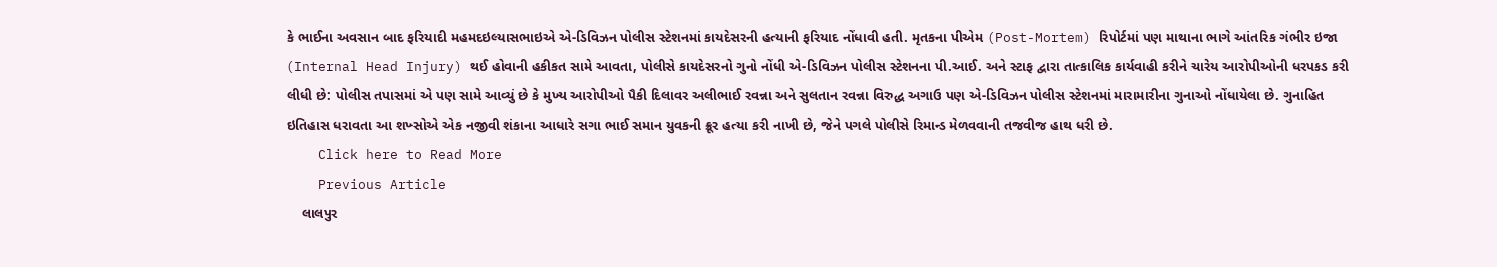કે ભાઈના અવસાન બાદ ફરિયાદી મહમદઇલ્યાસભાઇએ એ-ડિવિઝન પોલીસ સ્ટેશનમાં કાયદેસરની હત્યાની ફરિયાદ નોંધાવી હતી. મૃતકના પીએમ (Post-Mortem) રિપોર્ટમાં પણ માથાના ભાગે આંતરિક ગંભીર ઇજા (Internal Head Injury) થઈ હોવાની હકીકત સામે આવતા, પોલીસે કાયદેસરનો ગુનો નોંધી એ-ડિવિઝન પોલીસ સ્ટેશનના પી.આઈ. અને સ્ટાફ દ્વારા તાત્કાલિક કાર્યવાહી કરીને ચારેય આરોપીઓની ધરપકડ કરી લીધી છે: પોલીસ તપાસમાં એ પણ સામે આવ્યું છે કે મુખ્ય આરોપીઓ પૈકી દિલાવર અલીભાઈ રવન્ના અને સુલતાન રવન્ના વિરુદ્ધ અગાઉ પણ એ-ડિવિઝન પોલીસ સ્ટેશનમાં મારામારીના ગુનાઓ નોંધાયેલા છે. ગુનાહિત ઇતિહાસ ધરાવતા આ શખ્સોએ એક નજીવી શંકાના આધારે સગા ભાઈ સમાન યુવકની ક્રૂર હત્યા કરી નાખી છે, જેને પગલે પોલીસે રિમાન્ડ મેળવવાની તજવીજ હાથ ધરી છે.
    Click here to Read More
    Previous Article
    લાલપુર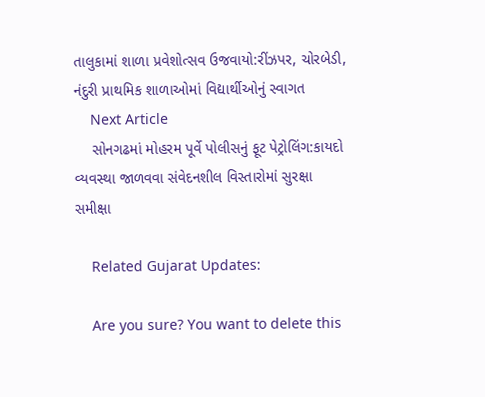તાલુકામાં શાળા પ્રવેશોત્સવ ઉજવાયો:રીંઝપર, ચોરબેડી, નંદુરી પ્રાથમિક શાળાઓમાં વિદ્યાર્થીઓનું સ્વાગત
    Next Article
    સોનગઢમાં મોહરમ પૂર્વે પોલીસનું ફૂટ પેટ્રોલિંગ:કાયદો વ્યવસ્થા જાળવવા સંવેદનશીલ વિસ્તારોમાં સુરક્ષા સમીક્ષા

    Related Gujarat Updates:

    Are you sure? You want to delete this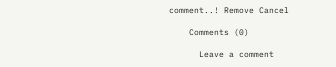comment..! Remove Cancel

    Comments (0)

      Leave a comment